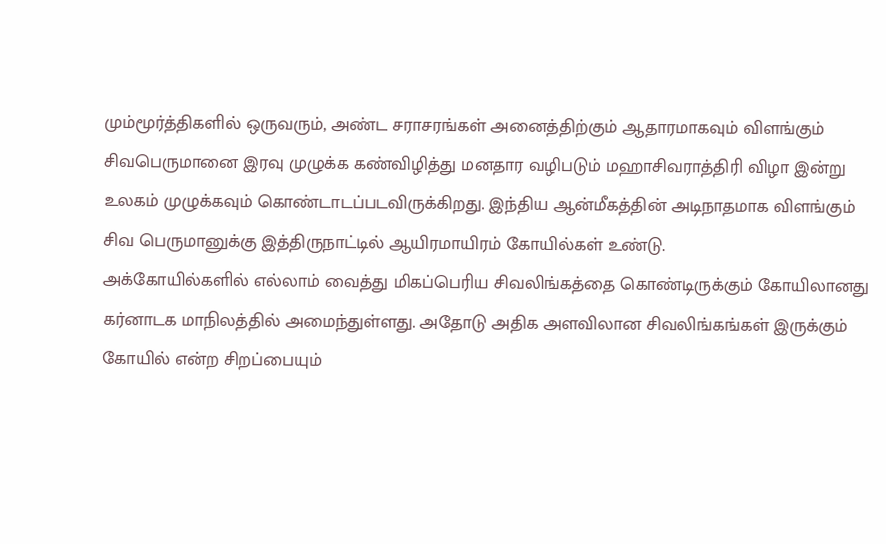மும்மூர்த்திகளில் ஒருவரும், அண்ட சராசரங்கள் அனைத்திற்கும் ஆதாரமாகவும் விளங்கும் சிவபெருமானை இரவு முழுக்க கண்விழித்து மனதார வழிபடும் மஹாசிவராத்திரி விழா இன்று உலகம் முழுக்கவும் கொண்டாடப்படவிருக்கிறது. இந்திய ஆன்மீகத்தின் அடிநாதமாக விளங்கும் சிவ பெருமானுக்கு இத்திருநாட்டில் ஆயிரமாயிரம் கோயில்கள் உண்டு.
அக்கோயில்களில் எல்லாம் வைத்து மிகப்பெரிய சிவலிங்கத்தை கொண்டிருக்கும் கோயிலானது கர்னாடக மாநிலத்தில் அமைந்துள்ளது. அதோடு அதிக அளவிலான சிவலிங்கங்கள் இருக்கும் கோயில் என்ற சிறப்பையும்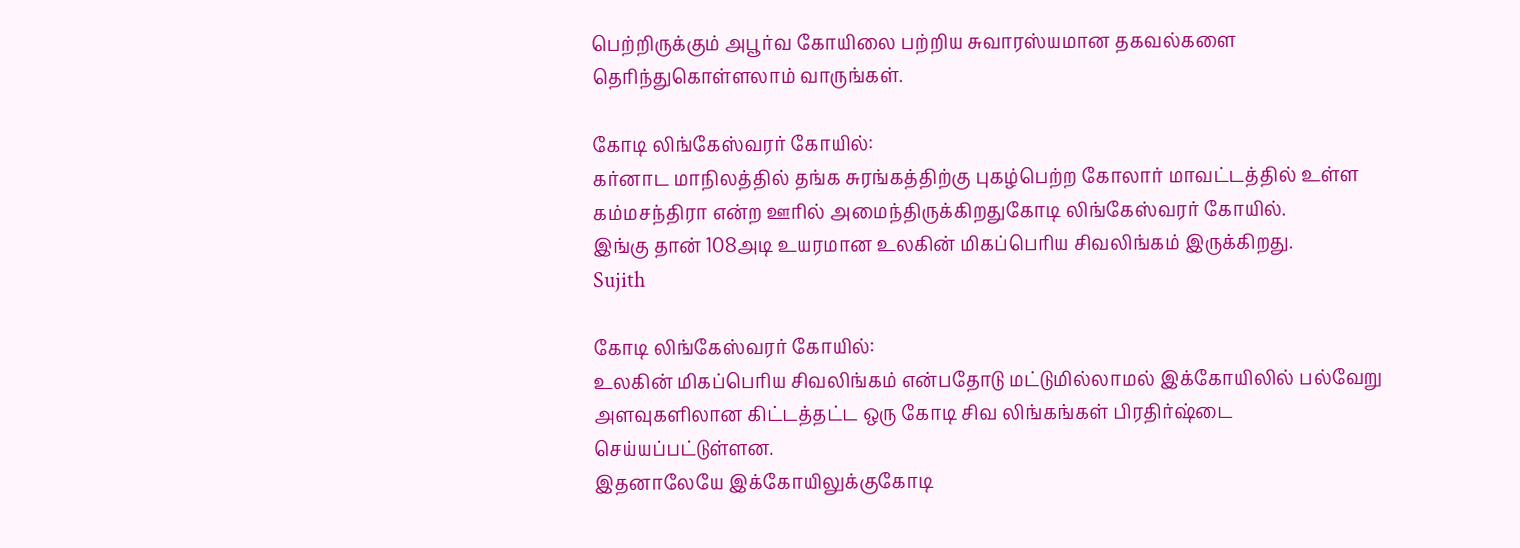பெற்றிருக்கும் அபூர்வ கோயிலை பற்றிய சுவாரஸ்யமான தகவல்களை தெரிந்துகொள்ளலாம் வாருங்கள்.

கோடி லிங்கேஸ்வரர் கோயில்:
கர்னாட மாநிலத்தில் தங்க சுரங்கத்திற்கு புகழ்பெற்ற கோலார் மாவட்டத்தில் உள்ள கம்மசந்திரா என்ற ஊரில் அமைந்திருக்கிறதுகோடி லிங்கேஸ்வரர் கோயில்.
இங்கு தான் 108அடி உயரமான உலகின் மிகப்பெரிய சிவலிங்கம் இருக்கிறது.
Sujith

கோடி லிங்கேஸ்வரர் கோயில்:
உலகின் மிகப்பெரிய சிவலிங்கம் என்பதோடு மட்டுமில்லாமல் இக்கோயிலில் பல்வேறு அளவுகளிலான கிட்டத்தட்ட ஒரு கோடி சிவ லிங்கங்கள் பிரதிர்ஷ்டை செய்யப்பட்டுள்ளன.
இதனாலேயே இக்கோயிலுக்குகோடி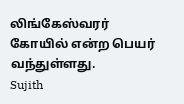லிங்கேஸ்வரர் கோயில் என்ற பெயர் வந்துள்ளது.
Sujith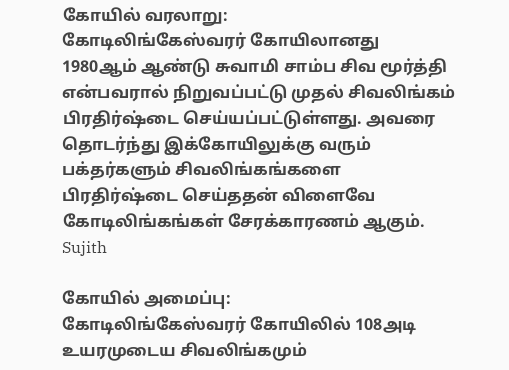கோயில் வரலாறு:
கோடிலிங்கேஸ்வரர் கோயிலானது 1980ஆம் ஆண்டு சுவாமி சாம்ப சிவ மூர்த்தி என்பவரால் நிறுவப்பட்டு முதல் சிவலிங்கம் பிரதிர்ஷ்டை செய்யப்பட்டுள்ளது. அவரை தொடர்ந்து இக்கோயிலுக்கு வரும் பக்தர்களும் சிவலிங்கங்களை பிரதிர்ஷ்டை செய்ததன் விளைவே கோடிலிங்கங்கள் சேரக்காரணம் ஆகும்.
Sujith

கோயில் அமைப்பு:
கோடிலிங்கேஸ்வரர் கோயிலில் 108அடி உயரமுடைய சிவலிங்கமும்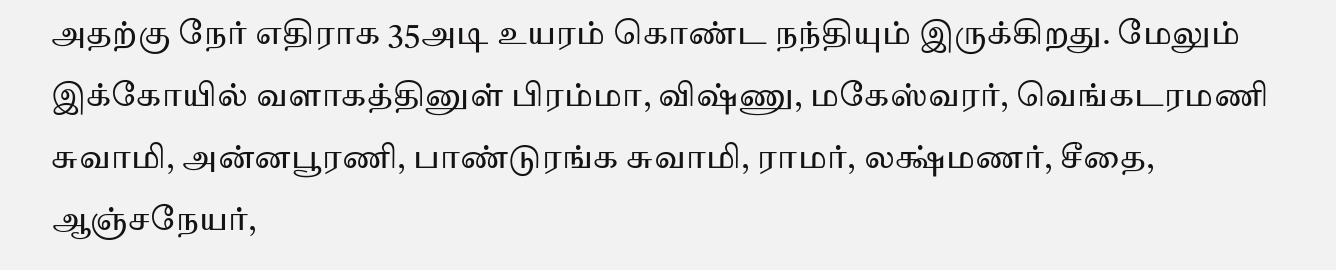அதற்கு நேர் எதிராக 35அடி உயரம் கொண்ட நந்தியும் இருக்கிறது. மேலும் இக்கோயில் வளாகத்தினுள் பிரம்மா, விஷ்ணு, மகேஸ்வரர், வெங்கடரமணி சுவாமி, அன்னபூரணி, பாண்டுரங்க சுவாமி, ராமர், லக்ஷ்மணர், சீதை, ஆஞ்சநேயர்,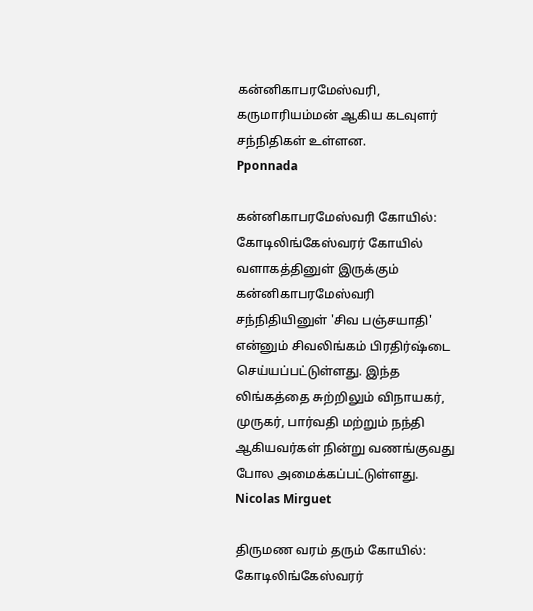கன்னிகாபரமேஸ்வரி, கருமாரியம்மன் ஆகிய கடவுளர் சந்நிதிகள் உள்ளன.
Pponnada

கன்னிகாபரமேஸ்வரி கோயில்:
கோடிலிங்கேஸ்வரர் கோயில் வளாகத்தினுள் இருக்கும் கன்னிகாபரமேஸ்வரி சந்நிதியினுள் 'சிவ பஞ்சயாதி' என்னும் சிவலிங்கம் பிரதிர்ஷ்டை செய்யப்பட்டுள்ளது. இந்த லிங்கத்தை சுற்றிலும் விநாயகர், முருகர், பார்வதி மற்றும் நந்தி ஆகியவர்கள் நின்று வணங்குவது போல அமைக்கப்பட்டுள்ளது.
Nicolas Mirguet

திருமண வரம் தரும் கோயில்:
கோடிலிங்கேஸ்வரர்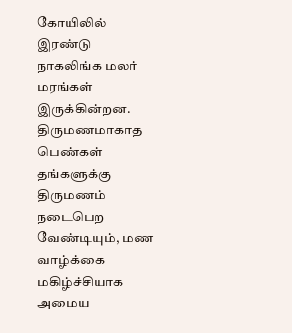கோயிலில் இரண்டு நாகலிங்க மலர் மரங்கள் இருக்கின்றன. திருமணமாகாத பெண்கள் தங்களுக்கு திருமணம் நடைபெற வேண்டியும், மண வாழ்க்கை மகிழ்ச்சியாக அமைய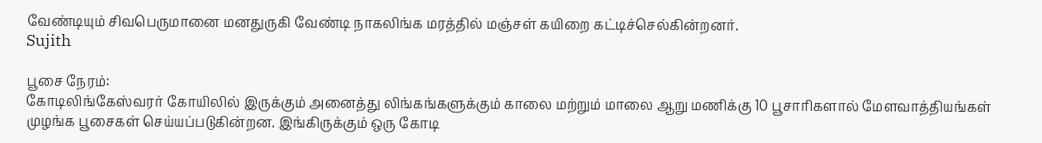வேண்டியும் சிவபெருமானை மனதுருகி வேண்டி நாகலிங்க மரத்தில் மஞ்சள் கயிறை கட்டிச்செல்கின்றனர்.
Sujith

பூசை நேரம்:
கோடிலிங்கேஸ்வரர் கோயிலில் இருக்கும் அனைத்து லிங்கங்களுக்கும் காலை மற்றும் மாலை ஆறு மணிக்கு 10 பூசாரிகளால் மேளவாத்தியங்கள் முழங்க பூசைகள் செய்யப்படுகின்றன. இங்கிருக்கும் ஒரு கோடி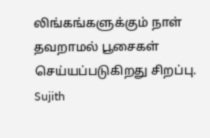லிங்கங்களுக்கும் நாள் தவறாமல் பூசைகள் செய்யப்படுகிறது சிறப்பு.
Sujith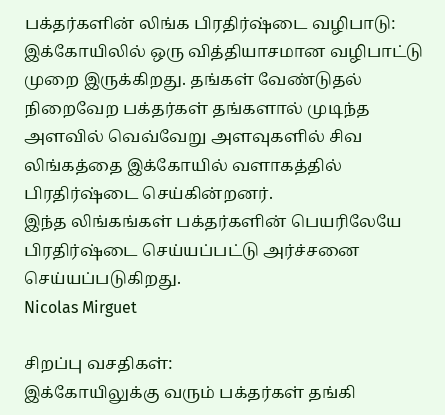பக்தர்களின் லிங்க பிரதிர்ஷ்டை வழிபாடு:
இக்கோயிலில் ஒரு வித்தியாசமான வழிபாட்டு முறை இருக்கிறது. தங்கள் வேண்டுதல் நிறைவேற பக்தர்கள் தங்களால் முடிந்த அளவில் வெவ்வேறு அளவுகளில் சிவ லிங்கத்தை இக்கோயில் வளாகத்தில் பிரதிர்ஷ்டை செய்கின்றனர்.
இந்த லிங்கங்கள் பக்தர்களின் பெயரிலேயே பிரதிர்ஷ்டை செய்யப்பட்டு அர்ச்சனை செய்யப்படுகிறது.
Nicolas Mirguet

சிறப்பு வசதிகள்:
இக்கோயிலுக்கு வரும் பக்தர்கள் தங்கி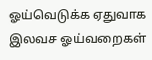ஓய்வெடுக்க ஏதுவாக இலவச ஓய்வறைகள்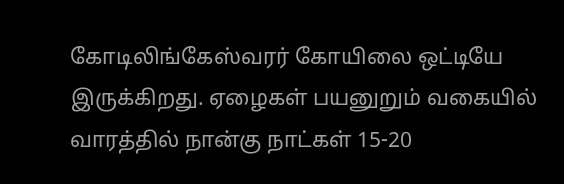கோடிலிங்கேஸ்வரர் கோயிலை ஒட்டியே இருக்கிறது. ஏழைகள் பயனுறும் வகையில் வாரத்தில் நான்கு நாட்கள் 15-20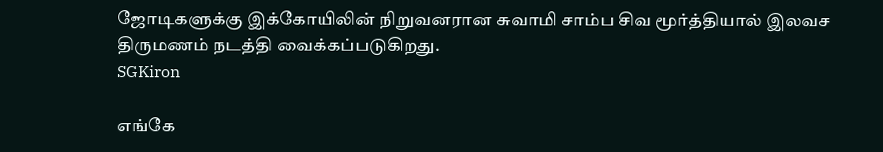ஜோடிகளுக்கு இக்கோயிலின் நிறுவனரான சுவாமி சாம்ப சிவ மூர்த்தியால் இலவச திருமணம் நடத்தி வைக்கப்படுகிறது.
SGKiron

எங்கே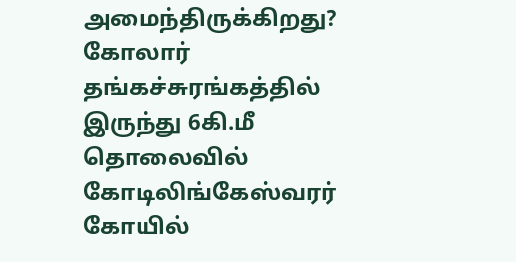அமைந்திருக்கிறது?
கோலார் தங்கச்சுரங்கத்தில் இருந்து 6கி.மீ தொலைவில் கோடிலிங்கேஸ்வரர் கோயில்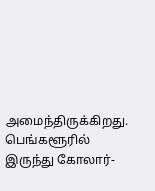அமைந்திருக்கிறது. பெங்களூரில் இருந்து கோலார்-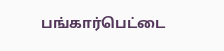பங்கார்பெட்டை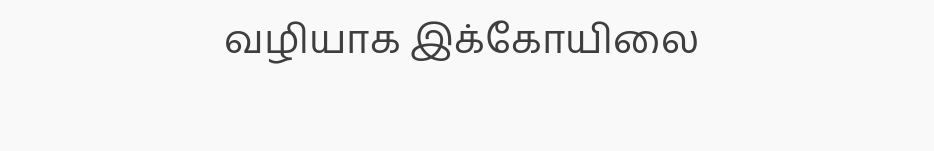வழியாக இக்கோயிலை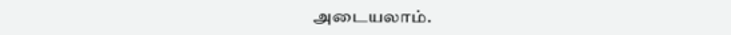அடையலாம்.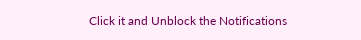Click it and Unblock the Notifications